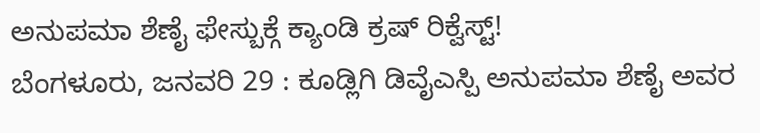ಅನುಪಮಾ ಶೆಣೈ ಫೇಸ್ಬುಕ್ಗೆ ಕ್ಯಾಂಡಿ ಕ್ರಷ್ ರಿಕ್ವೆಸ್ಟ್!
ಬೆಂಗಳೂರು, ಜನವರಿ 29 : ಕೂಡ್ಲಿಗಿ ಡಿವೈಎಸ್ಪಿ ಅನುಪಮಾ ಶೆಣೈ ಅವರ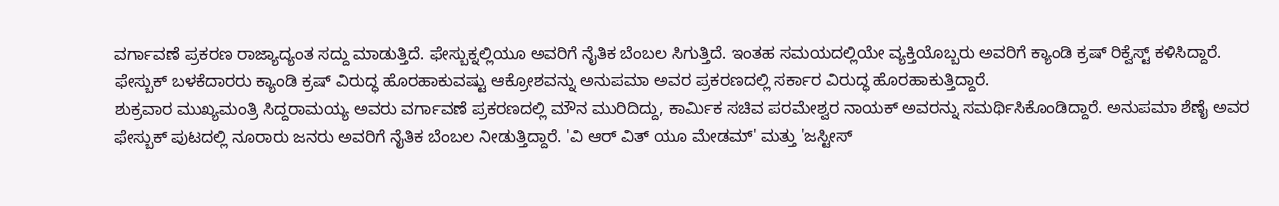ವರ್ಗಾವಣೆ ಪ್ರಕರಣ ರಾಜ್ಯಾದ್ಯಂತ ಸದ್ದು ಮಾಡುತ್ತಿದೆ. ಫೇಸ್ಬುಕ್ನಲ್ಲಿಯೂ ಅವರಿಗೆ ನೈತಿಕ ಬೆಂಬಲ ಸಿಗುತ್ತಿದೆ. ಇಂತಹ ಸಮಯದಲ್ಲಿಯೇ ವ್ಯಕ್ತಿಯೊಬ್ಬರು ಅವರಿಗೆ ಕ್ಯಾಂಡಿ ಕ್ರಷ್ ರಿಕ್ವೆಸ್ಟ್ ಕಳಿಸಿದ್ದಾರೆ. ಫೇಸ್ಬುಕ್ ಬಳಕೆದಾರರು ಕ್ಯಾಂಡಿ ಕ್ರಷ್ ವಿರುದ್ಧ ಹೊರಹಾಕುವಷ್ಟು ಆಕ್ರೋಶವನ್ನು ಅನುಪಮಾ ಅವರ ಪ್ರಕರಣದಲ್ಲಿ ಸರ್ಕಾರ ವಿರುದ್ಧ ಹೊರಹಾಕುತ್ತಿದ್ದಾರೆ.
ಶುಕ್ರವಾರ ಮುಖ್ಯಮಂತ್ರಿ ಸಿದ್ದರಾಮಯ್ಯ ಅವರು ವರ್ಗಾವಣೆ ಪ್ರಕರಣದಲ್ಲಿ ಮೌನ ಮುರಿದಿದ್ದು, ಕಾರ್ಮಿಕ ಸಚಿವ ಪರಮೇಶ್ವರ ನಾಯಕ್ ಅವರನ್ನು ಸಮರ್ಥಿಸಿಕೊಂಡಿದ್ದಾರೆ. ಅನುಪಮಾ ಶೆಣೈ ಅವರ ಫೇಸ್ಬುಕ್ ಪುಟದಲ್ಲಿ ನೂರಾರು ಜನರು ಅವರಿಗೆ ನೈತಿಕ ಬೆಂಬಲ ನೀಡುತ್ತಿದ್ದಾರೆ. 'ವಿ ಆರ್ ವಿತ್ ಯೂ ಮೇಡಮ್' ಮತ್ತು 'ಜಸ್ಟೀಸ್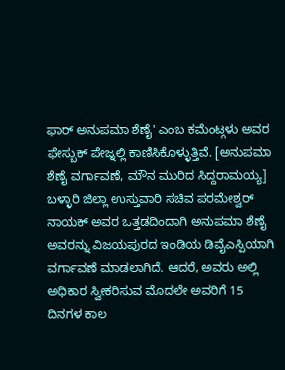ಫಾರ್ ಅನುಪಮಾ ಶೆಣೈ' ಎಂಬ ಕಮೆಂಟ್ಗಳು ಅವರ ಫೇಸ್ಬುಕ್ ಪೇಜ್ನಲ್ಲಿ ಕಾಣಿಸಿಕೊಳ್ಳುತ್ತಿವೆ. [ಅನುಪಮಾ ಶೆಣೈ ವರ್ಗಾವಣೆ, ಮೌನ ಮುರಿದ ಸಿದ್ದರಾಮಯ್ಯ]
ಬಳ್ಳಾರಿ ಜಿಲ್ಲಾ ಉಸ್ತುವಾರಿ ಸಚಿವ ಪರಮೇಶ್ವರ್ ನಾಯಕ್ ಅವರ ಒತ್ತಡದಿಂದಾಗಿ ಅನುಪಮಾ ಶೆಣೈ ಅವರನ್ನು ವಿಜಯಪುರದ ಇಂಡಿಯ ಡಿವೈಎಸ್ಪಿಯಾಗಿ ವರ್ಗಾವಣೆ ಮಾಡಲಾಗಿದೆ. ಆದರೆ, ಅವರು ಅಲ್ಲಿ ಅಧಿಕಾರ ಸ್ವೀಕರಿಸುವ ಮೊದಲೇ ಅವರಿಗೆ 15 ದಿನಗಳ ಕಾಲ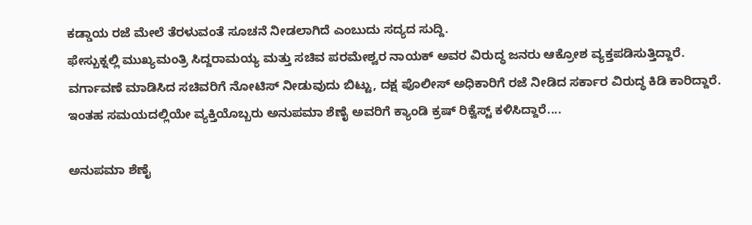ಕಡ್ಡಾಯ ರಜೆ ಮೇಲೆ ತೆರಳುವಂತೆ ಸೂಚನೆ ನೀಡಲಾಗಿದೆ ಎಂಬುದು ಸದ್ಯದ ಸುದ್ದಿ.
ಫೇಸ್ಬುಕ್ನಲ್ಲಿ ಮುಖ್ಯಮಂತ್ರಿ ಸಿದ್ದರಾಮಯ್ಯ ಮತ್ತು ಸಚಿವ ಪರಮೇಶ್ವರ ನಾಯಕ್ ಅವರ ವಿರುದ್ಧ ಜನರು ಆಕ್ರೋಶ ವ್ಯಕ್ತಪಡಿಸುತ್ತಿದ್ದಾರೆ. ವರ್ಗಾವಣೆ ಮಾಡಿಸಿದ ಸಚಿವರಿಗೆ ನೋಟಿಸ್ ನೀಡುವುದು ಬಿಟ್ಟು, ದಕ್ಷ ಪೊಲೀಸ್ ಅಧಿಕಾರಿಗೆ ರಜೆ ನೀಡಿದ ಸರ್ಕಾರ ವಿರುದ್ಧ ಕಿಡಿ ಕಾರಿದ್ದಾರೆ. ಇಂತಹ ಸಮಯದಲ್ಲಿಯೇ ವ್ಯಕ್ತಿಯೊಬ್ಬರು ಅನುಪಮಾ ಶೆಣೈ ಅವರಿಗೆ ಕ್ಯಾಂಡಿ ಕ್ರಷ್ ರಿಕ್ವೆಸ್ಟ್ ಕಳಿಸಿದ್ದಾರೆ....

ಅನುಪಮಾ ಶೆಣೈ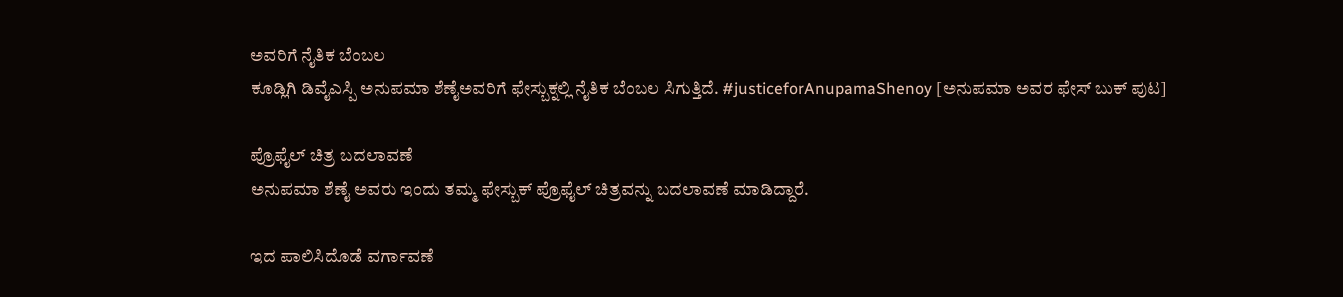ಅವರಿಗೆ ನೈತಿಕ ಬೆಂಬಲ
ಕೂಡ್ಲಿಗಿ ಡಿವೈಎಸ್ಪಿ ಅನುಪಮಾ ಶೆಣೈಅವರಿಗೆ ಫೇಸ್ಬುಕ್ನಲ್ಲಿ ನೈತಿಕ ಬೆಂಬಲ ಸಿಗುತ್ತಿದೆ. #justiceforAnupamaShenoy [ಅನುಪಮಾ ಅವರ ಫೇಸ್ ಬುಕ್ ಪುಟ]

ಪ್ರೊಫೈಲ್ ಚಿತ್ರ ಬದಲಾವಣೆ
ಅನುಪಮಾ ಶೆಣೈ ಅವರು ಇಂದು ತಮ್ಮ ಫೇಸ್ಬುಕ್ ಪ್ರೊಫೈಲ್ ಚಿತ್ರವನ್ನು ಬದಲಾವಣೆ ಮಾಡಿದ್ದಾರೆ.

ಇದ ಪಾಲಿಸಿದೊಡೆ ವರ್ಗಾವಣೆ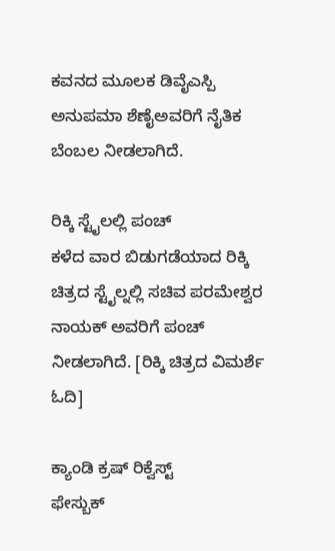ಕವನದ ಮೂಲಕ ಡಿವೈಎಸ್ಪಿ ಅನುಪಮಾ ಶೆಣೈಅವರಿಗೆ ನೈತಿಕ ಬೆಂಬಲ ನೀಡಲಾಗಿದೆ.

ರಿಕ್ಕಿ ಸ್ಟೈಲಲ್ಲಿ ಪಂಚ್
ಕಳೆದ ವಾರ ಬಿಡುಗಡೆಯಾದ ರಿಕ್ಕಿ ಚಿತ್ರದ ಸ್ಟೈಲ್ನಲ್ಲಿ ಸಚಿವ ಪರಮೇಶ್ವರ ನಾಯಕ್ ಅವರಿಗೆ ಪಂಚ್ ನೀಡಲಾಗಿದೆ. [ರಿಕ್ಕಿ ಚಿತ್ರದ ವಿಮರ್ಶೆ ಓದಿ]

ಕ್ಯಾಂಡಿ ಕ್ರಷ್ ರಿಕ್ವೆಸ್ಟ್
ಫೇಸ್ಬುಕ್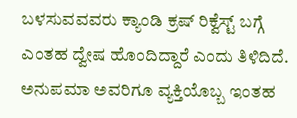ಬಳಸುವವವರು ಕ್ಯಾಂಡಿ ಕ್ರಷ್ ರಿಕ್ವೆಸ್ಟ್ ಬಗ್ಗೆ ಎಂತಹ ದ್ವೇಷ ಹೊಂದಿದ್ದಾರೆ ಎಂದು ತಿಳಿದಿದೆ. ಅನುಪಮಾ ಅವರಿಗೂ ವ್ಯಕ್ತಿಯೊಬ್ಬ ಇಂತಹ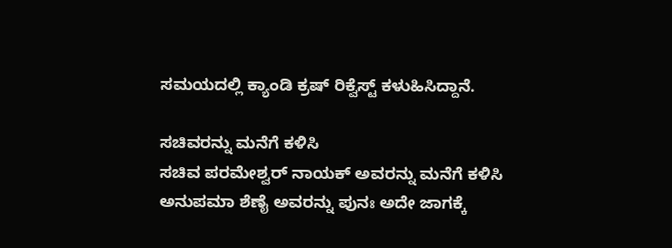ಸಮಯದಲ್ಲಿ ಕ್ಯಾಂಡಿ ಕ್ರಷ್ ರಿಕ್ವೆಸ್ಟ್ ಕಳುಹಿಸಿದ್ದಾನೆ.

ಸಚಿವರನ್ನು ಮನೆಗೆ ಕಳಿಸಿ
ಸಚಿವ ಪರಮೇಶ್ವರ್ ನಾಯಕ್ ಅವರನ್ನು ಮನೆಗೆ ಕಳಿಸಿ ಅನುಪಮಾ ಶೆಣೈ ಅವರನ್ನು ಪುನಃ ಅದೇ ಜಾಗಕ್ಕೆ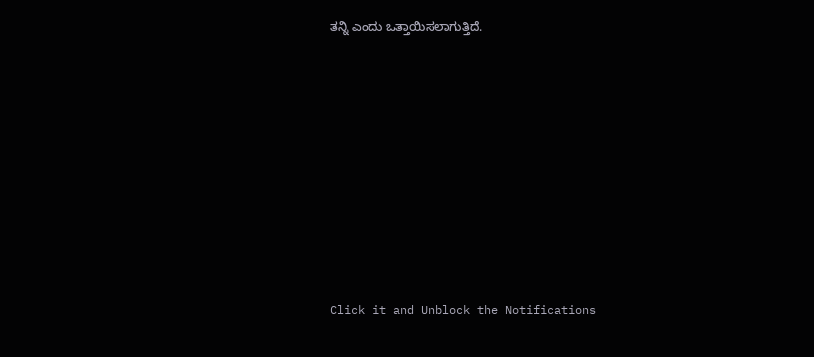ತನ್ನಿ ಎಂದು ಒತ್ತಾಯಿಸಲಾಗುತ್ತಿದೆ.












Click it and Unblock the Notifications